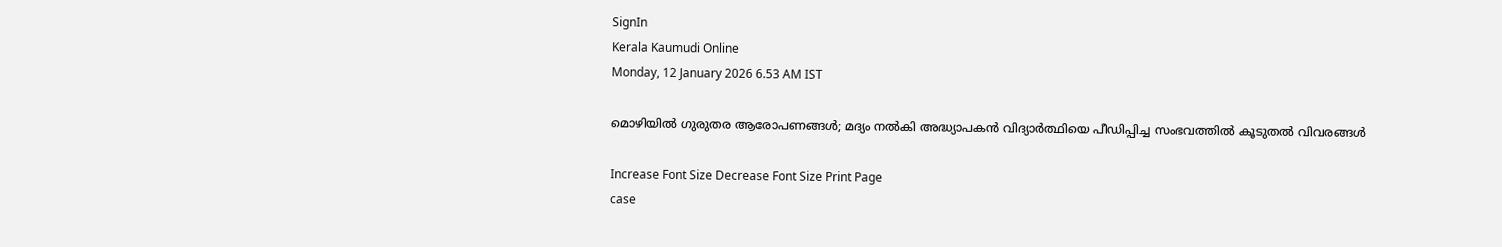SignIn
Kerala Kaumudi Online
Monday, 12 January 2026 6.53 AM IST

മൊഴിയിൽ ഗുരുതര ആരോപണങ്ങൾ; മദ്യം നൽകി അദ്ധ്യാപകൻ വിദ്യാർത്ഥിയെ പീഡിപ്പിച്ച സംഭവത്തിൽ കൂടുതൽ വിവരങ്ങൾ

Increase Font Size Decrease Font Size Print Page
case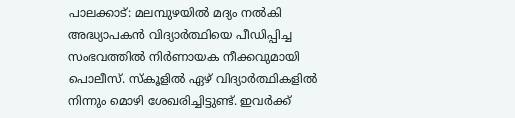പാലക്കാട്: മലമ്പുഴയിൽ മദ്യം നൽകി അദ്ധ്യാപകൻ വിദ്യാർത്ഥിയെ പീഡിപ്പിച്ച സംഭവത്തിൽ നിർണായക നീക്കവുമായി പൊലീസ്. സ്‌കൂളിൽ ഏഴ് വിദ്യാർത്ഥികളിൽ നിന്നും മൊഴി ശേഖരിച്ചിട്ടുണ്ട്. ഇവർക്ക്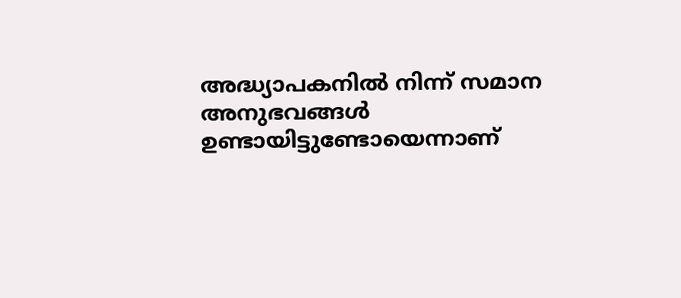അദ്ധ്യാപകനിൽ നിന്ന് സമാന അനുഭവങ്ങൾ ഉണ്ടായിട്ടുണ്ടോയെന്നാണ്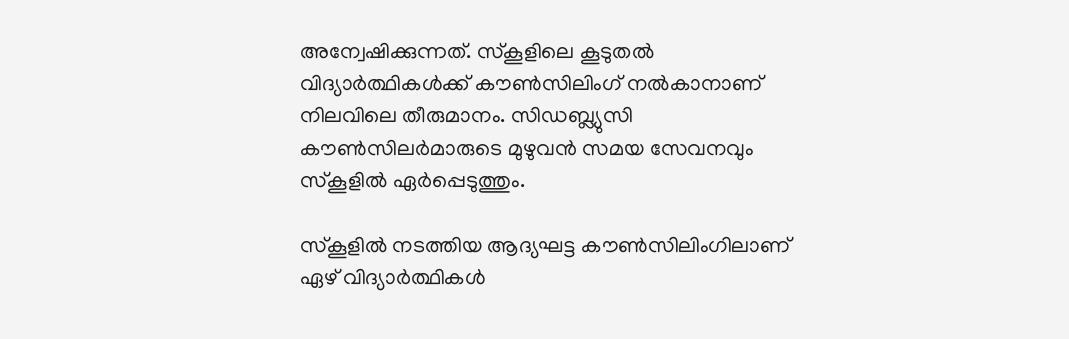അന്വേഷിക്കുന്നത്. സ്കൂളിലെ കൂടുതൽ വിദ്യാർത്ഥികൾക്ക് കൗൺസിലിംഗ് നൽകാനാണ് നിലവിലെ തീരുമാനം. സിഡബ്ല്യുസി കൗൺസിലർമാരുടെ മുഴുവൻ സമയ സേവനവും സ്കൂളിൽ ഏർപ്പെടുത്തും.

സ്കൂളിൽ നടത്തിയ ആദ്യഘട്ട കൗൺസിലിംഗിലാണ് ഏഴ് വിദ്യാർത്ഥികൾ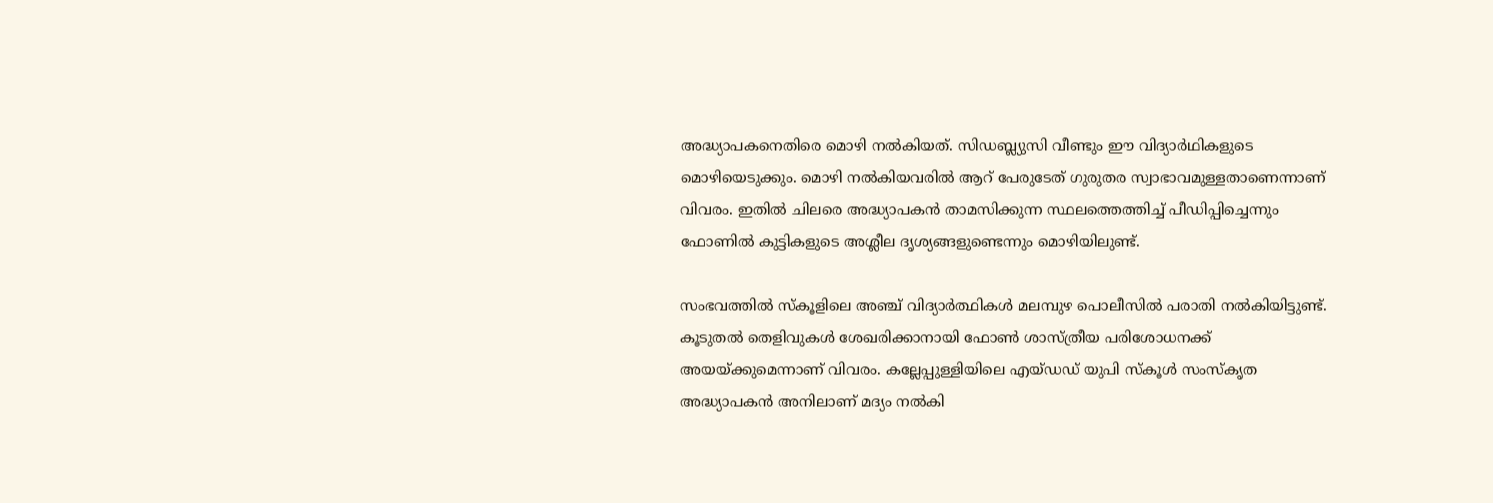അദ്ധ്യാപകനെതിരെ മൊഴി നൽകിയത്. സിഡബ്ല്യുസി വീണ്ടും ഈ വിദ്യാർഥികളുടെ മൊഴിയെടുക്കും. മൊഴി നൽകിയവരിൽ ആറ് പേരുടേത് ഗുരുതര സ്വാഭാവമുള്ളതാണെന്നാണ് വിവരം. ഇതിൽ ചിലരെ അദ്ധ്യാപകൻ താമസിക്കുന്ന സ്ഥലത്തെത്തിച്ച് പീഡിപ്പിച്ചെന്നും ഫോണിൽ കുട്ടികളുടെ അശ്ലീല ദൃശ്യങ്ങളുണ്ടെന്നും മൊഴിയിലുണ്ട്.

സംഭവത്തിൽ സ്കൂളിലെ അഞ്ച് വിദ്യാർത്ഥികൾ മലമ്പുഴ പൊലീസിൽ പരാതി നൽകിയിട്ടുണ്ട്. കൂടുതൽ തെളിവുകൾ ശേഖരിക്കാനായി ഫോൺ ശാസ്ത്രീയ പരിശോധനക്ക് അയയ്ക്കുമെന്നാണ് വിവരം. കല്ലേപ്പുള്ളിയിലെ എയ്ഡഡ് യുപി സ്‌കൂൾ സംസ്‌കൃത അദ്ധ്യാപകൻ അനിലാണ് മദ്യം നൽകി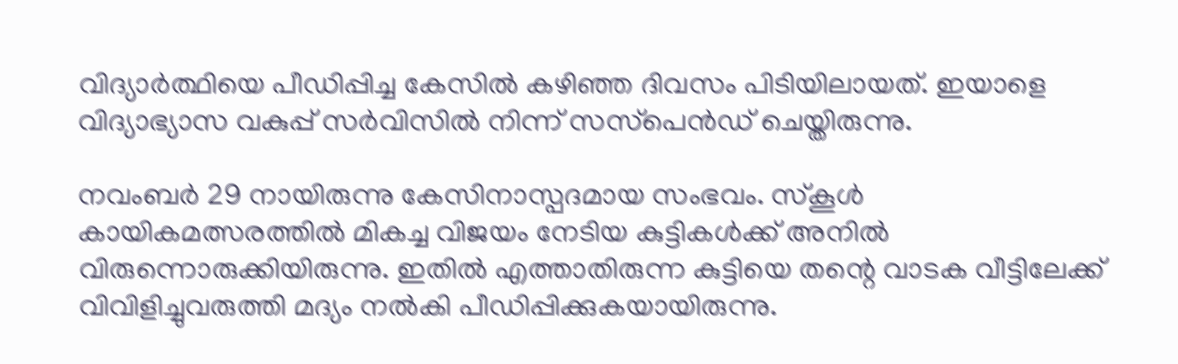വിദ്യാർത്ഥിയെ പീഡിപ്പിച്ച കേസിൽ കഴിഞ്ഞ ദിവസം പിടിയിലായത്. ഇയാളെ വിദ്യാഭ്യാസ വകുപ്പ് സർവിസിൽ നിന്ന് സസ്‌പെൻഡ് ചെയ്തിരുന്നു.

നവംബർ 29 നായിരുന്നു കേസിനാസ്പദമായ സംഭവം. സ്കൂൾ കായികമത്സരത്തിൽ മികച്ച വിജയം നേടിയ കുട്ടികൾക്ക് അനിൽ വിരുന്നൊരുക്കിയിരുന്നു. ഇതിൽ എത്താതിരുന്ന കുട്ടിയെ തന്റെ വാടക വീട്ടിലേക്ക് വിവിളിച്ചുവരുത്തി മദ്യം നൽകി പീഡിപ്പിക്കുകയായിരുന്നു.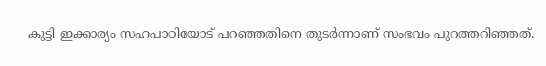കുട്ടി ഇക്കാര്യം സഹപാഠിയോട് പറഞ്ഞതിനെ തുടർന്നാണ് സംഭവം പുറത്തറിഞ്ഞത്.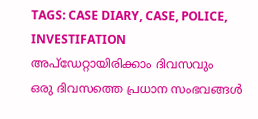TAGS: CASE DIARY, CASE, POLICE, INVESTIFATION
അപ്ഡേറ്റായിരിക്കാം ദിവസവും
ഒരു ദിവസത്തെ പ്രധാന സംഭവങ്ങൾ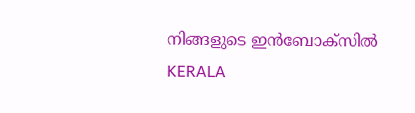നിങ്ങളുടെ ഇൻബോക്സിൽ
KERALA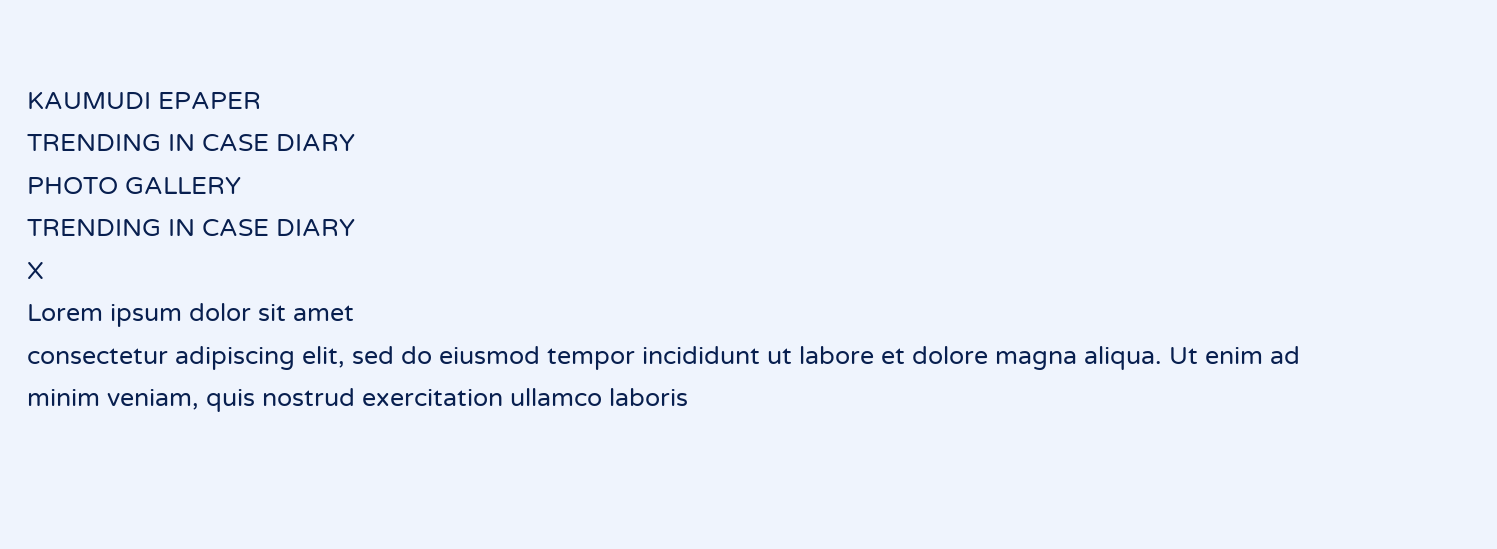KAUMUDI EPAPER
TRENDING IN CASE DIARY
PHOTO GALLERY
TRENDING IN CASE DIARY
X
Lorem ipsum dolor sit amet
consectetur adipiscing elit, sed do eiusmod tempor incididunt ut labore et dolore magna aliqua. Ut enim ad minim veniam, quis nostrud exercitation ullamco laboris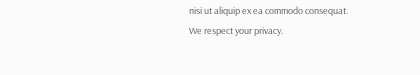nisi ut aliquip ex ea commodo consequat.
We respect your privacy.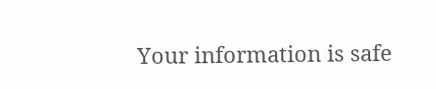Your information is safe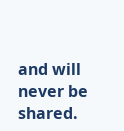and will never be shared.